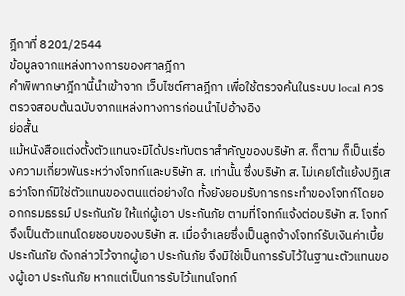ฎีกาที่ 8201/2544
ข้อมูลจากแหล่งทางการของศาลฎีกา
คำพิพากษาฎีกานี้นำเข้าจาก เว็บไซต์ศาลฎีกา เพื่อใช้ตรวจค้นในระบบ local ควรตรวจสอบต้นฉบับจากแหล่งทางการก่อนนำไปอ้างอิง
ย่อสั้น
แม้หนังสือแต่งตั้งตัวแทนจะมิได้ประทับตราสำคัญของบริษัท ส. ก็ตาม ก็เป็นเรื่องความเกี่ยวพันระหว่างโจทก์และบริษัท ส. เท่านั้น ซึ่งบริษัท ส. ไม่เคยโต้แย้งปฏิเสธว่าโจทก์มิใช่ตัวแทนของตนแต่อย่างใด ทั้งยังยอมรับการกระทำของโจทก์โดยออกกรมธรรม์ ประกันภัย ให้แก่ผู้เอา ประกันภัย ตามที่โจทก์แจ้งต่อบริษัท ส. โจทก์จึงเป็นตัวแทนโดยชอบของบริษัท ส. เมื่อจำเลยซึ่งเป็นลูกจ้างโจทก์รับเงินค่าเบี้ย ประกันภัย ดังกล่าวไว้จากผู้เอา ประกันภัย จึงมิใช่เป็นการรับไว้ในฐานะตัวแทนของผู้เอา ประกันภัย หากแต่เป็นการรับไว้แทนโจทก์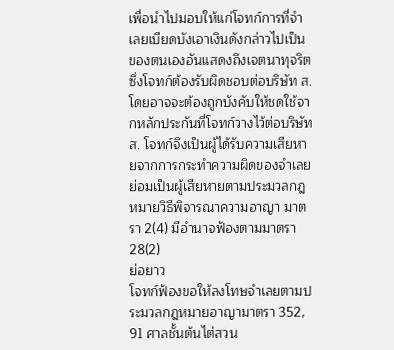เพื่อนำไปมอบให้แก่โจทก์การที่จำเลยเบียดบังเอาเงินดังกล่าวไปเป็นของตนเองอันแสดงถึงเจตนาทุจริต ซึ่งโจทก์ต้องรับผิดชอบต่อบริษัท ส. โดยอาจจะต้องถูกบังคับให้ชดใช้จากหลักประกันที่โจทก์วางไว้ต่อบริษัท ส. โจทก์จึงเป็นผู้ได้รับความเสียหายจากการกระทำความผิดของจำเลย ย่อมเป็นผู้เสียหายตามประมวลกฎหมายวิธีพิจารณาความอาญา มาตรา 2(4) มีอำนาจฟ้องตามมาตรา 28(2)
ย่อยาว
โจทก์ฟ้องขอให้ลงโทษจำเลยตามประมวลกฎหมายอาญามาตรา 352, 91 ศาลชั้นต้นไต่สวน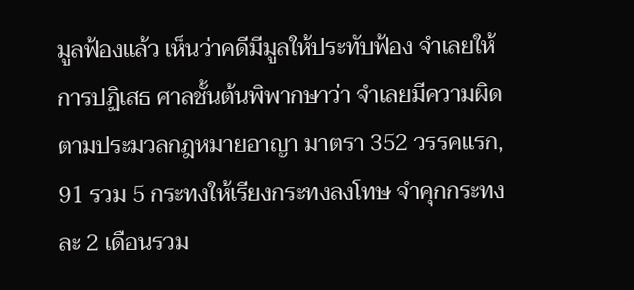มูลฟ้องแล้ว เห็นว่าคดีมีมูลให้ประทับฟ้อง จำเลยให้การปฏิเสธ ศาลชั้นต้นพิพากษาว่า จำเลยมีความผิดตามประมวลกฎหมายอาญา มาตรา 352 วรรคแรก, 91 รวม 5 กระทงให้เรียงกระทงลงโทษ จำคุกกระทงละ 2 เดือนรวม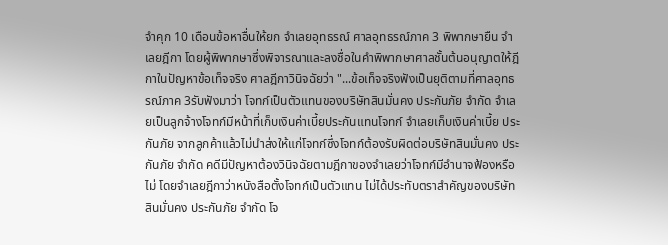จำคุก 10 เดือนข้อหาอื่นให้ยก จำเลยอุทธรณ์ ศาลอุทธรณ์ภาค 3 พิพากษายืน จำเลยฎีกา โดยผู้พิพากษาซึ่งพิจารณาและลงชื่อในคำพิพากษาศาลชั้นต้นอนุญาตให้ฎีกาในปัญหาข้อเท็จจริง ศาลฎีกาวินิจฉัยว่า "...ข้อเท็จจริงฟังเป็นยุติตามที่ศาลอุทธรณ์ภาค 3รับฟังมาว่า โจทก์เป็นตัวแทนของบริษัทสินมั่นคง ประกันภัย จำกัด จำเลยเป็นลูกจ้างโจทก์มีหน้าที่เก็บเงินค่าเบี้ยประกันแทนโจทก์ จำเลยเก็บเงินค่าเบี้ย ประกันภัย จากลูกค้าแล้วไม่นำส่งให้แก่โจทก์ซึ่งโจทก์ต้องรับผิดต่อบริษัทสินมั่นคง ประกันภัย จำกัด คดีมีปัญหาต้องวินิจฉัยตามฎีกาของจำเลยว่าโจทก์มีอำนาจฟ้องหรือไม่ โดยจำเลยฎีกาว่าหนังสือตั้งโจทก์เป็นตัวแทน ไม่ได้ประทับตราสำคัญของบริษัทสินมั่นคง ประกันภัย จำกัด โจ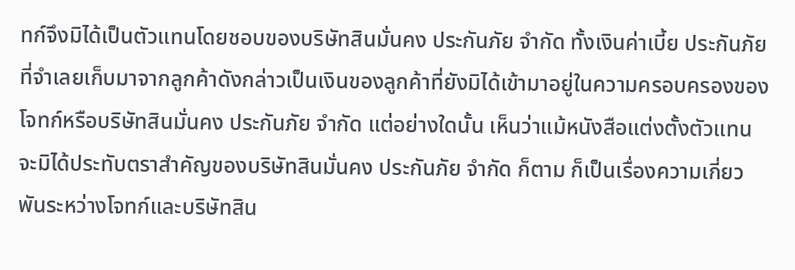ทก์จึงมิได้เป็นตัวแทนโดยชอบของบริษัทสินมั่นคง ประกันภัย จำกัด ทั้งเงินค่าเบี้ย ประกันภัย ที่จำเลยเก็บมาจากลูกค้าดังกล่าวเป็นเงินของลูกค้าที่ยังมิได้เข้ามาอยู่ในความครอบครองของโจทก์หรือบริษัทสินมั่นคง ประกันภัย จำกัด แต่อย่างใดนั้น เห็นว่าแม้หนังสือแต่งตั้งตัวแทน จะมิได้ประทับตราสำคัญของบริษัทสินมั่นคง ประกันภัย จำกัด ก็ตาม ก็เป็นเรื่องความเกี่ยวพันระหว่างโจทก์และบริษัทสิน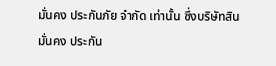มั่นคง ประกันภัย จำกัด เท่านั้น ซึ่งบริษัทสินมั่นคง ประกัน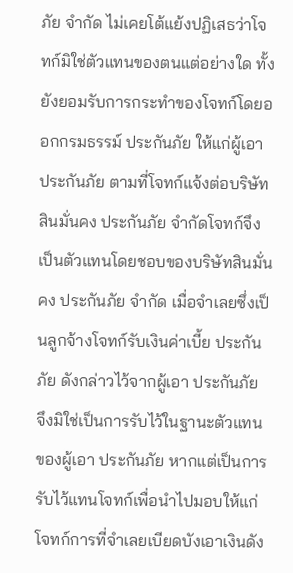ภัย จำกัด ไม่เคยโต้แย้งปฏิเสธว่าโจทก์มิใช่ตัวแทนของตนแต่อย่างใด ทั้งยังยอมรับการกระทำของโจทก์โดยออกกรมธรรม์ ประกันภัย ให้แก่ผู้เอา ประกันภัย ตามที่โจทก์แจ้งต่อบริษัทสินมั่นคง ประกันภัย จำกัดโจทก์จึงเป็นตัวแทนโดยชอบของบริษัทสินมั่นคง ประกันภัย จำกัด เมื่อจำเลยซึ่งเป็นลูกจ้างโจทก์รับเงินค่าเบี้ย ประกันภัย ดังกล่าวไว้จากผู้เอา ประกันภัย จึงมิใช่เป็นการรับไว้ในฐานะตัวแทนของผู้เอา ประกันภัย หากแต่เป็นการรับไว้แทนโจทก์เพื่อนำไปมอบให้แก่โจทก์การที่จำเลยเบียดบังเอาเงินดัง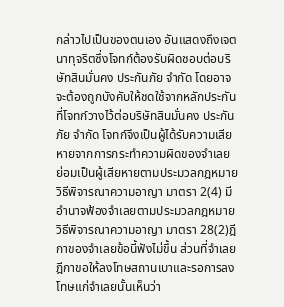กล่าวไปเป็นของตนเอง อันแสดงถึงเจตนาทุจริตซึ่งโจทก์ต้องรับผิดชอบต่อบริษัทสินมั่นคง ประกันภัย จำกัด โดยอาจจะต้องถูกบังคับให้ชดใช้จากหลักประกันที่โจทก์วางไว้ต่อบริษัทสินมั่นคง ประกันภัย จำกัด โจทก์จึงเป็นผู้ได้รับความเสียหายจากการกระทำความผิดของจำเลย ย่อมเป็นผู้เสียหายตามประมวลกฎหมายวิธีพิจารณาความอาญา มาตรา 2(4) มีอำนาจฟ้องจำเลยตามประมวลกฎหมายวิธีพิจารณาความอาญา มาตรา 28(2)ฎีกาของจำเลยข้อนี้ฟังไม่ขึ้น ส่วนที่จำเลยฎีกาขอให้ลงโทษสถานเบาและรอการลงโทษแก่จำเลยนั้นเห็นว่า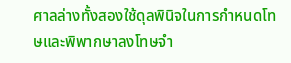ศาลล่างทั้งสองใช้ดุลพินิจในการกำหนดโทษและพิพากษาลงโทษจำ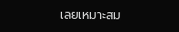เลยเหมาะสม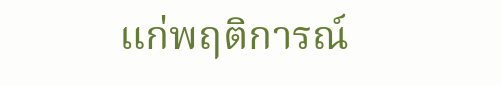แก่พฤติการณ์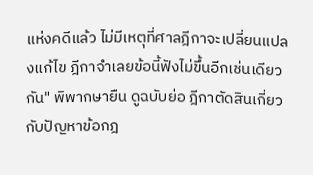แห่งคดีแล้ว ไม่มีเหตุที่ศาลฎีกาจะเปลี่ยนแปลงแก้ไข ฎีกาจำเลยข้อนี้ฟังไม่ขึ้นอีกเช่นเดียวกัน" พิพากษายืน ดูฉบับย่อ ฎีกาตัดสินเกี่ยวกับปัญหาข้อกฎ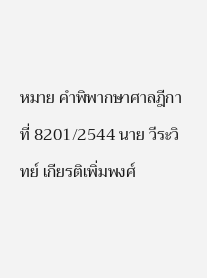หมาย คำพิพากษาศาลฎีกาที่ 8201/2544 นาย วีระวิทย์ เกียรติเพิ่มพงศ์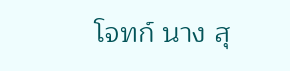โจทก์ นาง สุ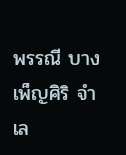พรรณี บางเพ็ญศิริ จำเล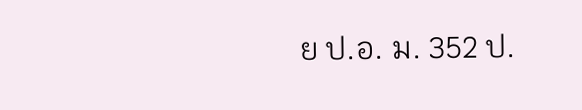ย ป.อ. ม. 352 ป.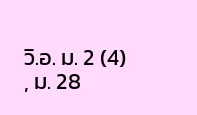วิ.อ. ม. 2 (4) , ม. 28